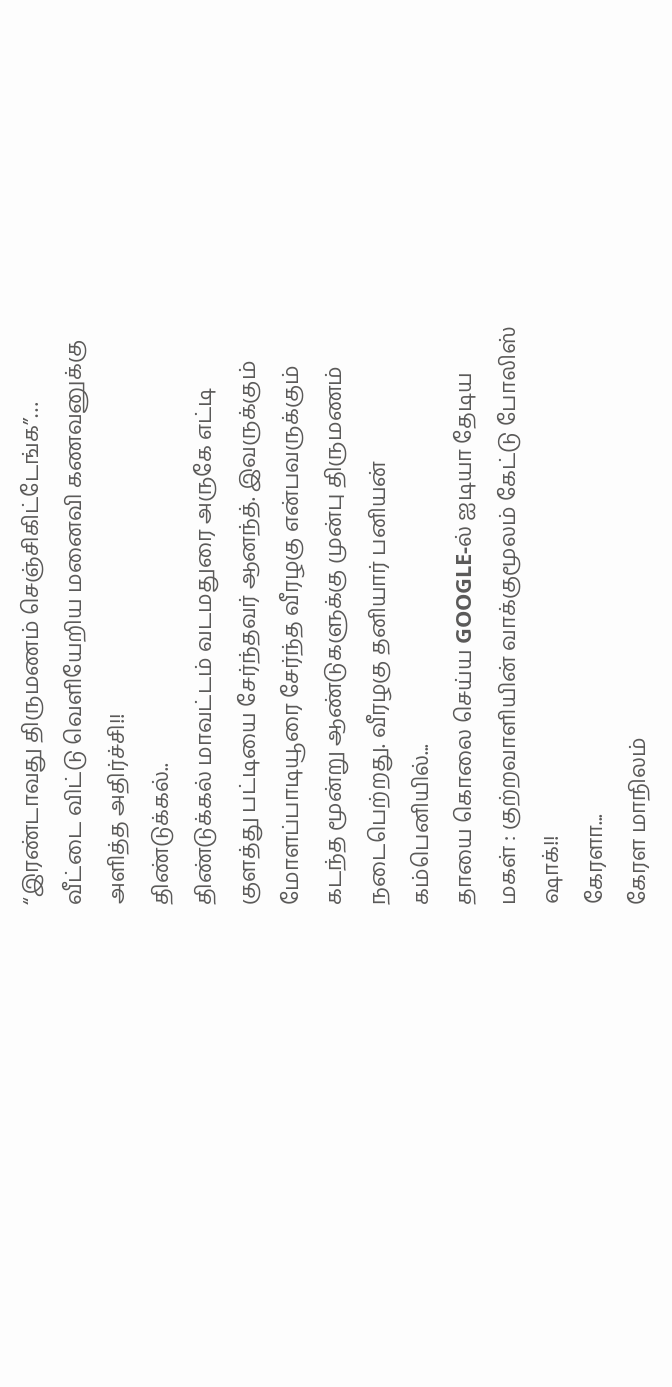“இரண்டாவது திருமணம் செஞ்சிகிட்டேங்க”… வீட்டை விட்டு வெளியேறிய மனைவி கணவனுக்கு அளித்த அதிர்ச்சி!!
திண்டுக்கல்..
திண்டுக்கல் மாவட்டம் வடமதுரை அருகே எட்டி குளத்து பட்டியை சேர்ந்தவர் ஆனந்த். இவருக்கும் மோளப்பாடியூரை சேர்ந்த வீரழகு என்பவருக்கும் கடந்த மூன்று ஆண்டுகளுக்கு முன்பு திருமணம் நடைபெற்றது. வீரழகு தனியார் பனியன் கம்பெனியில்...
தாயை கொலை செய்ய GOOGLE-ல் ஐடியா தேடிய மகள் : குற்றவாளியின் வாக்குமூலம் கேட்டு போலிஸ் ஷாக்!!
கேரளா...
கேரள மாநிலம்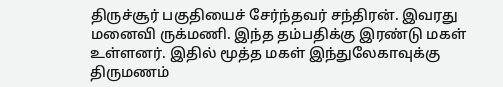திருச்சூர் பகுதியைச் சேர்ந்தவர் சந்திரன். இவரது மனைவி ருக்மணி. இந்த தம்பதிக்கு இரண்டு மகள் உள்ளனர். இதில் மூத்த மகள் இந்துலேகாவுக்கு திருமணம்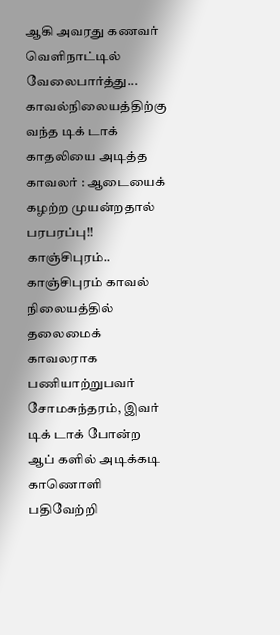ஆகி அவரது கணவர் வெளிநாட்டில் வேலைபார்த்து...
காவல்நிலையத்திற்கு வந்த டிக் டாக் காதலியை அடித்த காவலர் : ஆடையைக் கழற்ற முயன்றதால் பரபரப்பு!!
காஞ்சிபுரம்..
காஞ்சிபுரம் காவல் நிலையத்தில் தலைமைக் காவலராக பணியாற்றுபவர் சோமசுந்தரம், இவர் டிக் டாக் போன்ற ஆப் களில் அடிக்கடி காணொளி பதிவேற்றி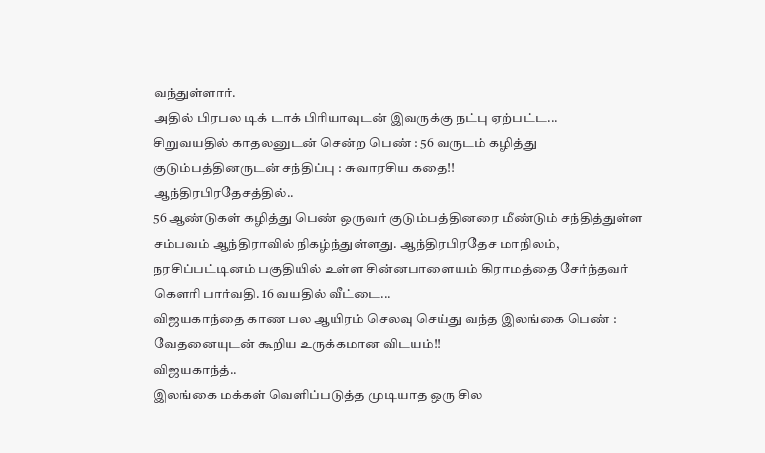வந்துள்ளார்.
அதில் பிரபல டிக் டாக் பிரியாவுடன் இவருக்கு நட்பு ஏற்பட்ட...
சிறுவயதில் காதலனுடன் சென்ற பெண் : 56 வருடம் கழித்து குடும்பத்தினருடன் சந்திப்பு : சுவாரசிய கதை!!
ஆந்திரபிரதேசத்தில்..
56 ஆண்டுகள் கழித்து பெண் ஒருவர் குடும்பத்தினரை மீண்டும் சந்தித்துள்ள சம்பவம் ஆந்திராவில் நிகழ்ந்துள்ளது. ஆந்திரபிரதேச மாநிலம், நரசிப்பட்டினம் பகுதியில் உள்ள சின்னபாளையம் கிராமத்தை சேர்ந்தவர் கெளரி பார்வதி. 16 வயதில் வீட்டை...
விஜயகாந்தை காண பல ஆயிரம் செலவு செய்து வந்த இலங்கை பெண் : வேதனையுடன் கூறிய உருக்கமான விடயம்!!
விஜயகாந்த்..
இலங்கை மக்கள் வெளிப்படுத்த முடியாத ஒரு சில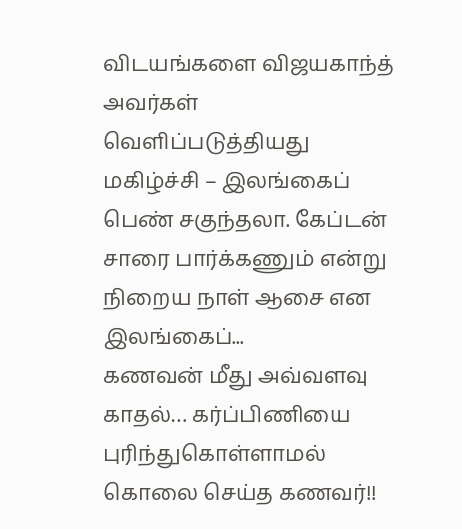விடயங்களை விஜயகாந்த் அவர்கள் வெளிப்படுத்தியது மகிழ்ச்சி – இலங்கைப் பெண் சகுந்தலா. கேப்டன் சாரை பார்க்கணும் என்று நிறைய நாள் ஆசை என இலங்கைப்...
கணவன் மீது அவ்வளவு காதல்… கர்ப்பிணியை புரிந்துகொள்ளாமல் கொலை செய்த கணவர்!!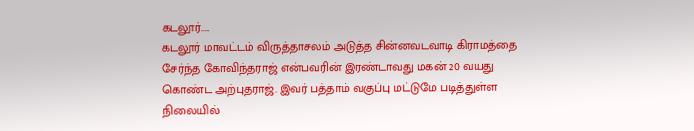கடலூர்.....
கடலூர் மாவட்டம் விருத்தாசலம் அடுத்த சின்னவடவாடி கிராமத்தை சேர்ந்த கோவிந்தராஜ் என்பவரின் இரண்டாவது மகன் 20 வயது கொண்ட அற்புதராஜ். இவர் பத்தாம் வகுப்பு மட்டுமே படித்துள்ள நிலையில்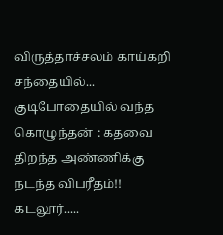விருத்தாச்சலம் காய்கறி சந்தையில்...
குடிபோதையில் வந்த கொழுந்தன் : கதவை திறந்த அண்ணிக்கு நடந்த விபரீதம்!!
கடலூர்.....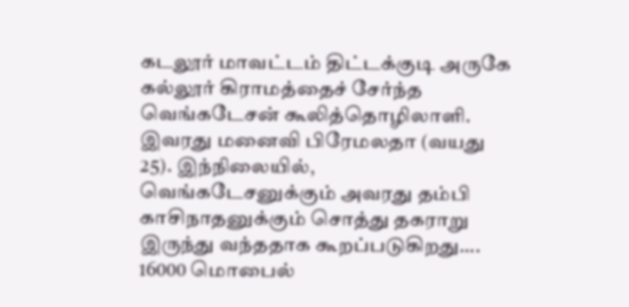கடலூர் மாவட்டம் திட்டக்குடி அருகே கல்லூர் கிராமத்தைச் சேர்ந்த வெங்கடேசன் கூலித்தொழிலாளி. இவரது மனைவி பிரேமலதா (வயது 25). இந்நிலையில், வெங்கடேசனுக்கும் அவரது தம்பி காசிநாதனுக்கும் சொத்து தகராறு இருந்து வந்ததாக கூறப்படுகிறது....
16000 மொபைல்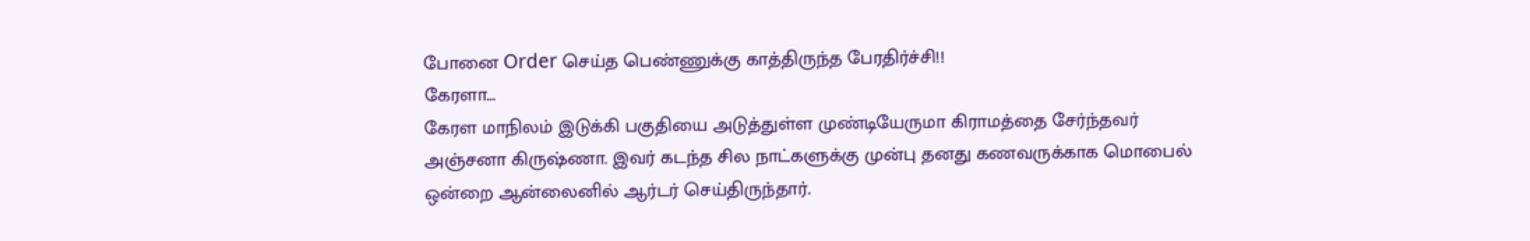போனை Order செய்த பெண்ணுக்கு காத்திருந்த பேரதிர்ச்சி!!
கேரளா...
கேரள மாநிலம் இடுக்கி பகுதியை அடுத்துள்ள முண்டியேருமா கிராமத்தை சேர்ந்தவர் அஞ்சனா கிருஷ்ணா. இவர் கடந்த சில நாட்களுக்கு முன்பு தனது கணவருக்காக மொபைல் ஒன்றை ஆன்லைனில் ஆர்டர் செய்திருந்தார்.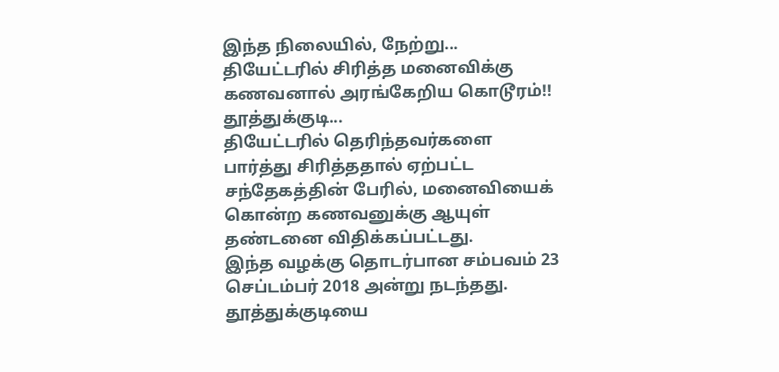இந்த நிலையில், நேற்று...
தியேட்டரில் சிரித்த மனைவிக்கு கணவனால் அரங்கேறிய கொடூரம்!!
தூத்துக்குடி...
தியேட்டரில் தெரிந்தவர்களை பார்த்து சிரித்ததால் ஏற்பட்ட சந்தேகத்தின் பேரில், மனைவியைக் கொன்ற கணவனுக்கு ஆயுள் தண்டனை விதிக்கப்பட்டது.
இந்த வழக்கு தொடர்பான சம்பவம் 23 செப்டம்பர் 2018 அன்று நடந்தது. தூத்துக்குடியை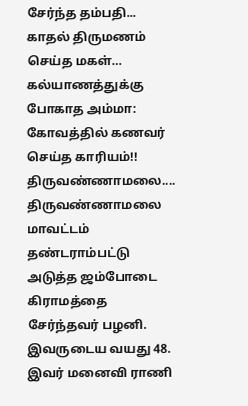சேர்ந்த தம்பதி...
காதல் திருமணம் செய்த மகள்… கல்யாணத்துக்கு போகாத அம்மா: கோவத்தில் கணவர் செய்த காரியம்!!
திருவண்ணாமலை....
திருவண்ணாமலை மாவட்டம் தண்டராம்பட்டு அடுத்த ஜம்போடை கிராமத்தை சேர்ந்தவர் பழனி. இவருடைய வயது 48. இவர் மனைவி ராணி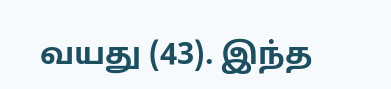வயது (43). இந்த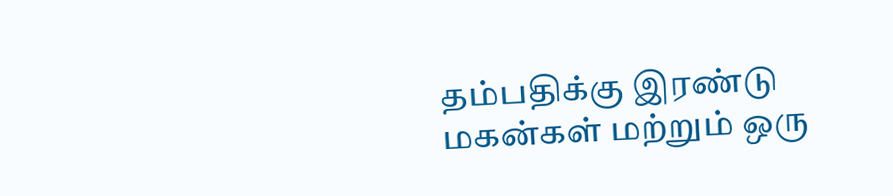தம்பதிக்கு இரண்டு மகன்கள் மற்றும் ஒரு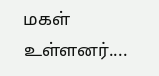மகள் உள்ளனர்....